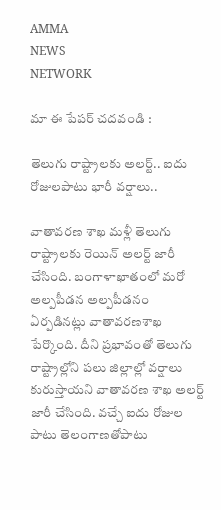AMMA
NEWS
NETWORK

మా ఈ పేపర్ చదవండి :

తెలుగు రాష్ట్రాలకు అలర్ట్.. ఐదు రోజులపాటు భారీ వర్షాలు..

వాతావరణ శాఖ మళ్లీ తెలుగు రాష్ట్రాలకు రెయిన్ అలర్ట్ జారీ చేసింది. బంగాళాఖాతంలో మరో అల్పపీడన అల్పపీడనం ఏర్పడినట్లు వాతావరణశాఖ పేర్కొంది. దీని ప్రభావంతో తెలుగు రాష్ట్రాల్లోని పలు జిల్లాల్లో వర్షాలు కురుస్తాయని వాతావరణ శాఖ అలర్ట్ జారీ చేసింది. వచ్చే ఐదు రోజుల పాటు తెలంగాణతోపాటు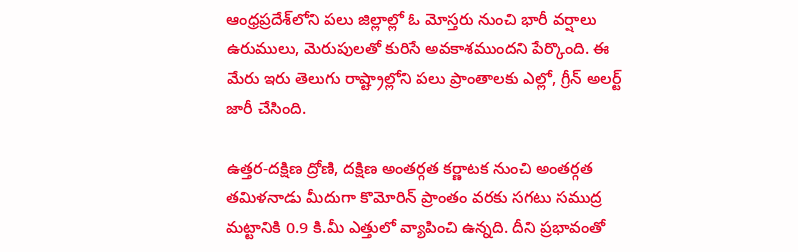ఆంధ్రప్రదేశ్‌లోని పలు జిల్లాల్లో ఓ మోస్తరు నుంచి భారీ వర్షాలు ఉరుములు, మెరుపులతో కురిసే అవకాశముందని పేర్కొంది. ఈ మేరు ఇరు తెలుగు రాష్ట్రాల్లోని పలు ప్రాంతాలకు ఎల్లో, గ్రీన్ అలర్ట్ జారీ చేసింది.

ఉత్తర-దక్షిణ ద్రోణి, దక్షిణ అంతర్గత కర్ణాటక నుంచి అంతర్గత తమిళనాడు మీదుగా కొమోరిన్ ప్రాంతం వరకు సగటు సముద్ర మట్టానికి 0.9 కి.మీ ఎత్తులో వ్యాపించి ఉన్నది. దీని ప్రభావంతో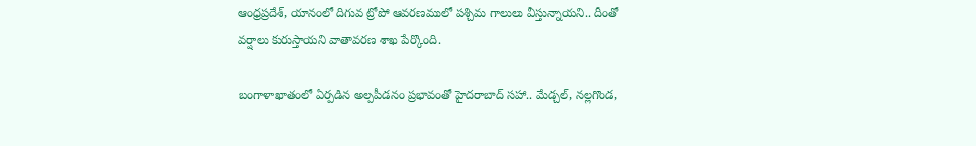ఆంధ్రప్రదేశ్, యానంలో దిగువ ట్రోపో ఆవరణములో పశ్చిమ గాలులు వీస్తున్నాయని.. దీంతో వర్షాలు కురుస్తాయని వాతావరణ శాఖ పేర్కొంది.

బంగాళాఖాతంలో ఏర్పడిన అల్పపీడనం ప్రభావంతో హైదరాబాద్‌ సహా.. మేడ్చల్‌, నల్లగొండ,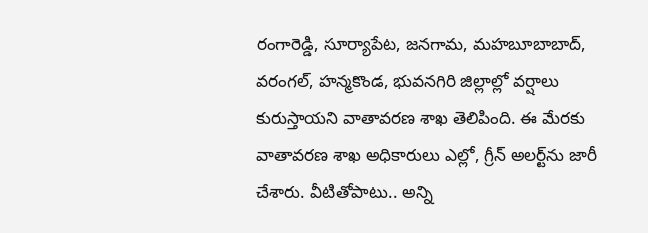రంగారెడ్డి, సూర్యాపేట, జనగామ, మహబూబాబాద్‌, వరంగల్‌, హన్మకొండ, భువనగిరి జిల్లాల్లో వర్షాలు కురుస్తాయని వాతావరణ శాఖ తెలిపింది. ఈ మేరకు వాతావరణ శాఖ అధికారులు ఎల్లో, గ్రీన్‌ అలర్ట్‌ను జారీ చేశారు. వీటితోపాటు.. అన్ని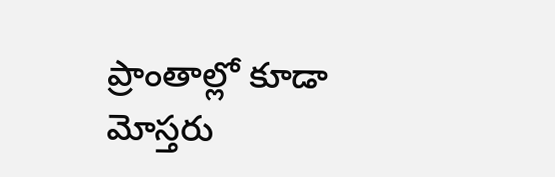ప్రాంతాల్లో కూడా మోస్తరు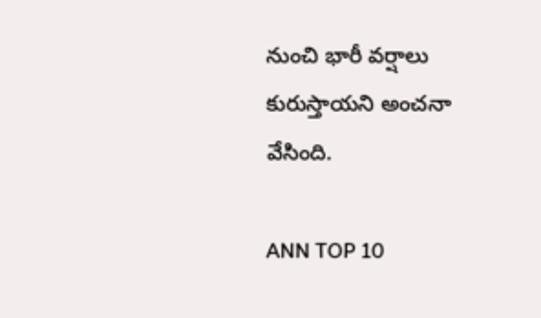నుంచి భారీ వర్షాలు కురుస్తాయని అంచనా వేసింది.

ANN TOP 10